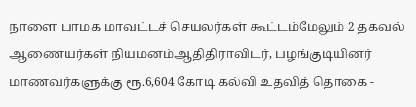நாளை பாமக மாவட்டச் செயலர்கள் கூட்டம்மேலும் 2 தகவல் ஆணையர்கள் நியமனம்ஆதிதிராவிடர், பழங்குடியினர் மாணவர்களுக்கு ரூ.6,604 கோடி கல்வி உதவித் தொகை -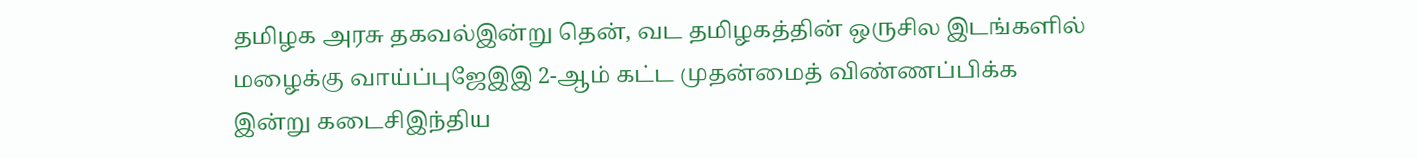தமிழக அரசு தகவல்இன்று தென், வட தமிழகத்தின் ஒருசில இடங்களில் மழைக்கு வாய்ப்புஜேஇஇ 2-ஆம் கட்ட முதன்மைத் விண்ணப்பிக்க இன்று கடைசிஇந்திய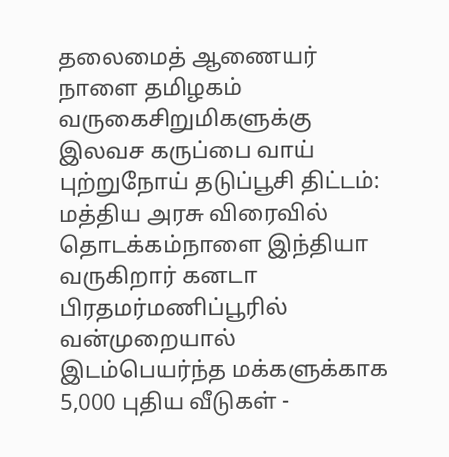தலைமைத் ஆணையர் நாளை தமிழகம் வருகைசிறுமிகளுக்கு இலவச கருப்பை வாய் புற்றுநோய் தடுப்பூசி திட்டம்: மத்திய அரசு விரைவில் தொடக்கம்நாளை இந்தியா வருகிறார் கனடா பிரதமர்மணிப்பூரில் வன்முறையால் இடம்பெயர்ந்த மக்களுக்காக 5,000 புதிய வீடுகள் -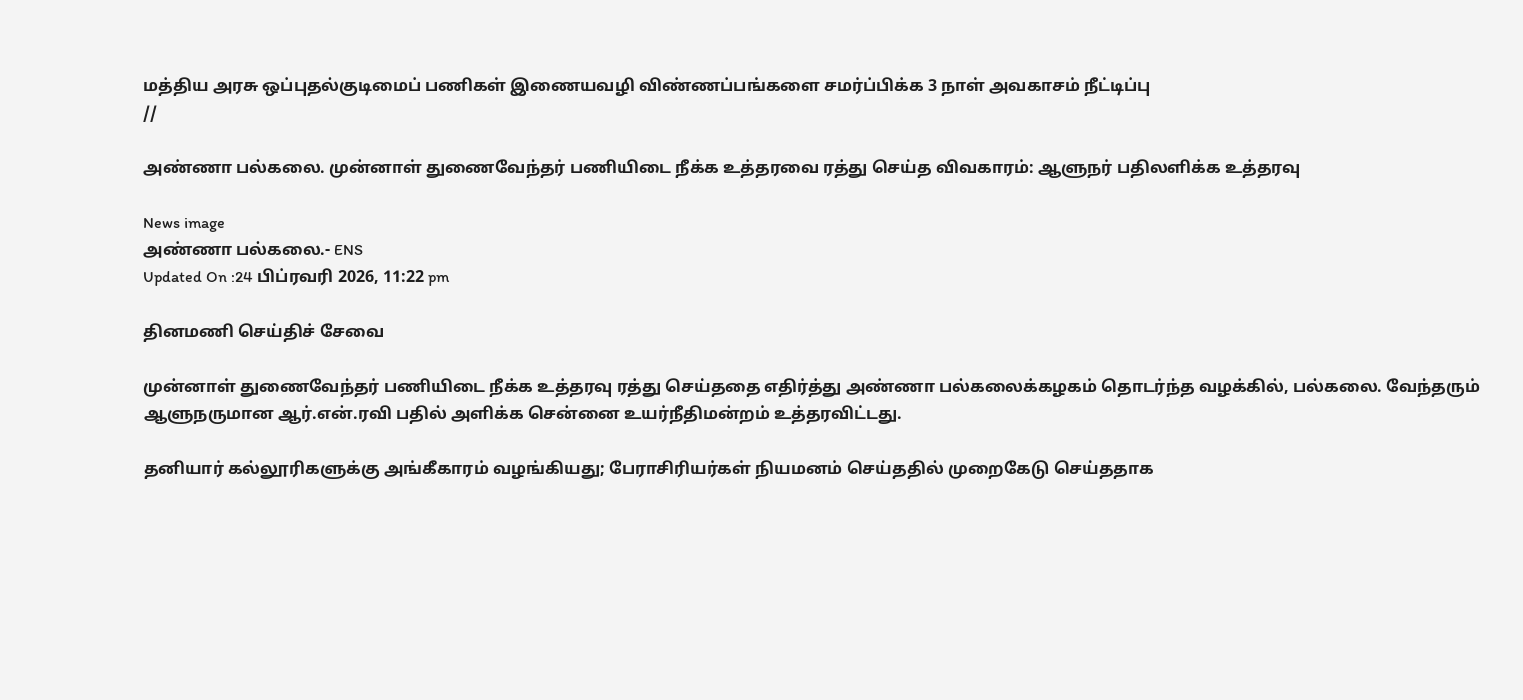மத்திய அரசு ஒப்புதல்குடிமைப் பணிகள் இணையவழி விண்ணப்பங்களை சமர்ப்பிக்க 3 நாள் அவகாசம் நீட்டிப்பு
//

அண்ணா பல்கலை. முன்னாள் துணைவேந்தர் பணியிடை நீக்க உத்தரவை ரத்து செய்த விவகாரம்: ஆளுநர் பதிலளிக்க உத்தரவு

News image
அண்ணா பல்கலை.- ENS
Updated On :24 பிப்ரவரி 2026, 11:22 pm

தினமணி செய்திச் சேவை

முன்னாள் துணைவேந்தர் பணியிடை நீக்க உத்தரவு ரத்து செய்ததை எதிர்த்து அண்ணா பல்கலைக்கழகம் தொடர்ந்த வழக்கில், பல்கலை. வேந்தரும் ஆளுநருமான ஆர்.என்.ரவி பதில் அளிக்க சென்னை உயர்நீதிமன்றம் உத்தரவிட்டது.

தனியார் கல்லூரிகளுக்கு அங்கீகாரம் வழங்கியது; பேராசிரியர்கள் நியமனம் செய்ததில் முறைகேடு செய்ததாக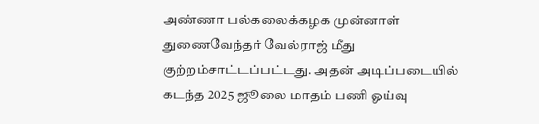அண்ணா பல்கலைக்கழக முன்னாள் துணைவேந்தர் வேல்ராஜ் மீது குற்றம்சாட்டப்பட்டது. அதன் அடிப்படையில் கடந்த 2025 ஜூலை மாதம் பணி ஓய்வு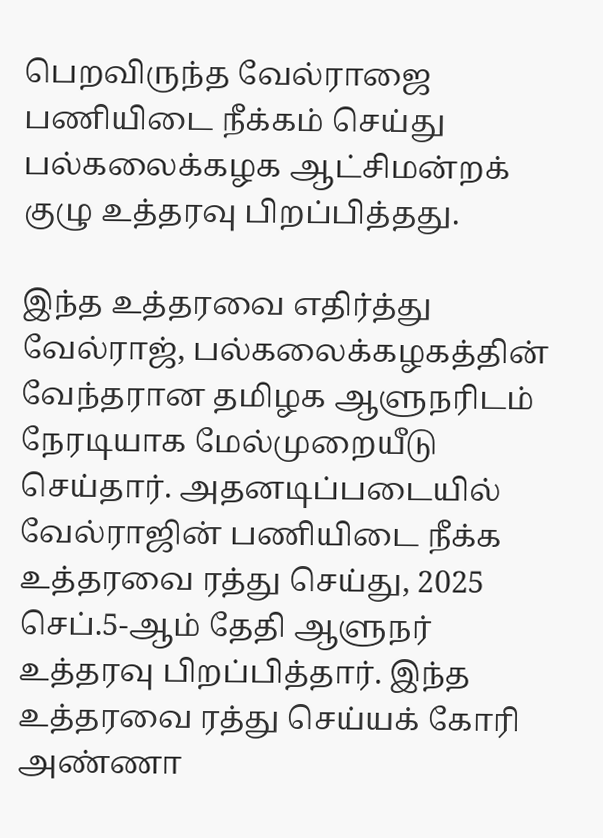பெறவிருந்த வேல்ராஜை பணியிடை நீக்கம் செய்து பல்கலைக்கழக ஆட்சிமன்றக் குழு உத்தரவு பிறப்பித்தது.

இந்த உத்தரவை எதிர்த்து வேல்ராஜ், பல்கலைக்கழகத்தின் வேந்தரான தமிழக ஆளுநரிடம் நேரடியாக மேல்முறையீடு செய்தார். அதனடிப்படையில் வேல்ராஜின் பணியிடை நீக்க உத்தரவை ரத்து செய்து, 2025 செப்.5-ஆம் தேதி ஆளுநர் உத்தரவு பிறப்பித்தார். இந்த உத்தரவை ரத்து செய்யக் கோரி அண்ணா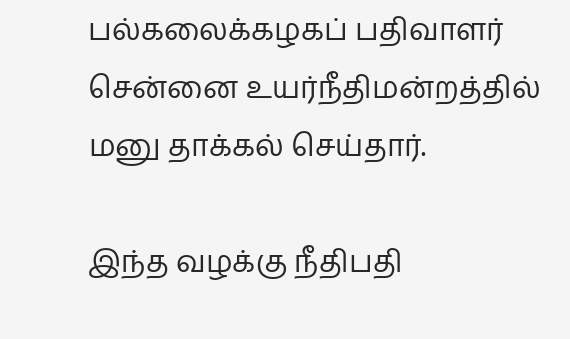பல்கலைக்கழகப் பதிவாளர் சென்னை உயர்நீதிமன்றத்தில் மனு தாக்கல் செய்தார்.

இந்த வழக்கு நீதிபதி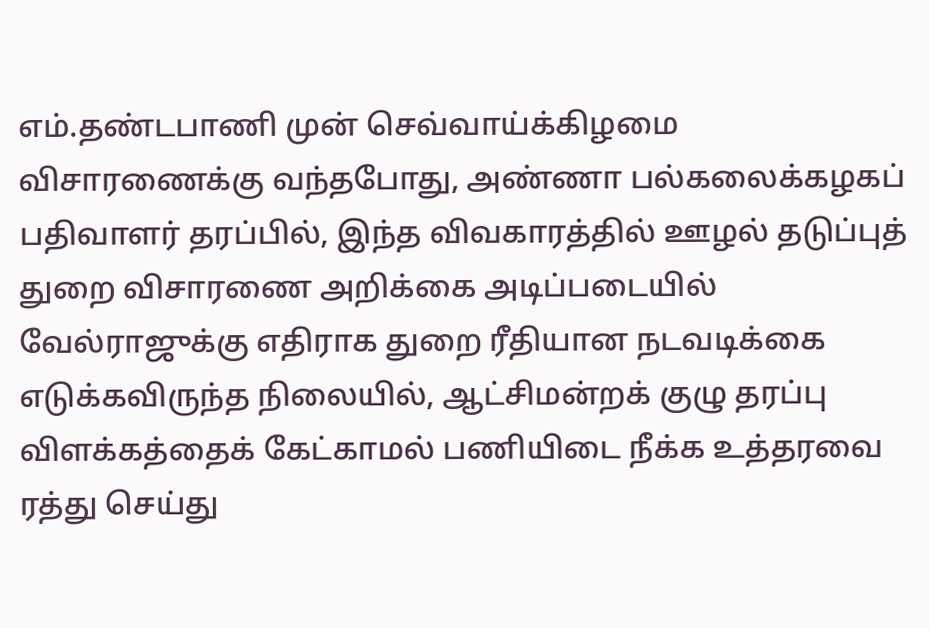எம்.தண்டபாணி முன் செவ்வாய்க்கிழமை விசாரணைக்கு வந்தபோது, அண்ணா பல்கலைக்கழகப் பதிவாளர் தரப்பில், இந்த விவகாரத்தில் ஊழல் தடுப்புத் துறை விசாரணை அறிக்கை அடிப்படையில் வேல்ராஜுக்கு எதிராக துறை ரீதியான நடவடிக்கை எடுக்கவிருந்த நிலையில், ஆட்சிமன்றக் குழு தரப்பு விளக்கத்தைக் கேட்காமல் பணியிடை நீக்க உத்தரவை ரத்து செய்து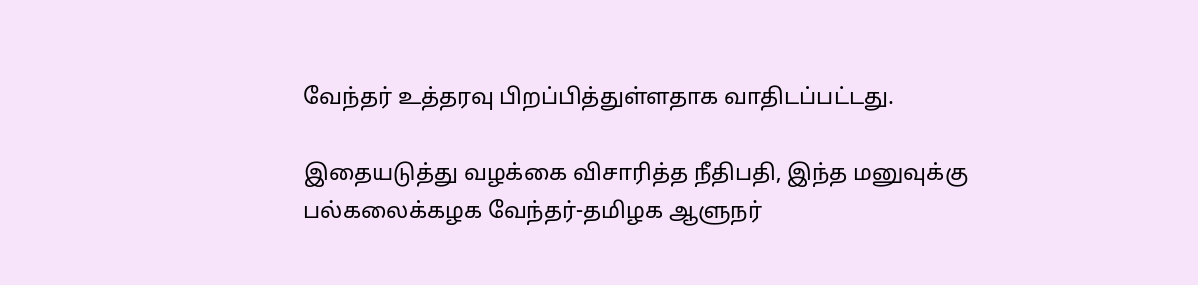வேந்தர் உத்தரவு பிறப்பித்துள்ளதாக வாதிடப்பட்டது.

இதையடுத்து வழக்கை விசாரித்த நீதிபதி, இந்த மனுவுக்கு பல்கலைக்கழக வேந்தர்-தமிழக ஆளுநர்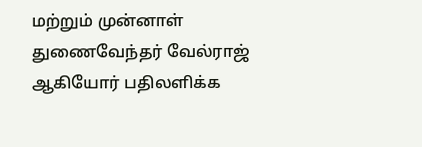மற்றும் முன்னாள் துணைவேந்தர் வேல்ராஜ் ஆகியோர் பதிலளிக்க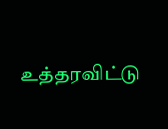உத்தரவிட்டு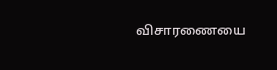விசாரணையை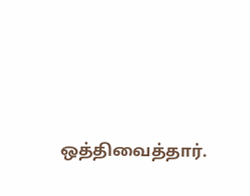ஒத்திவைத்தார்.